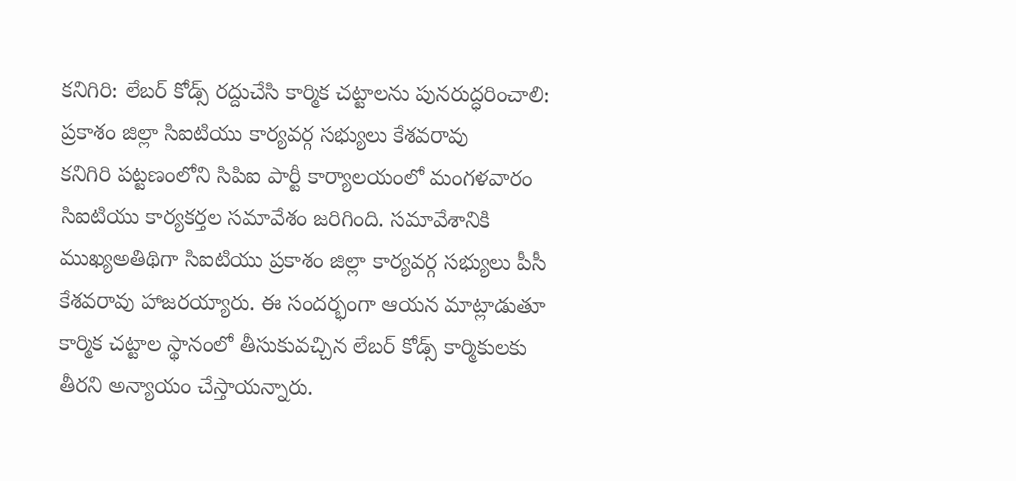కనిగిరి: లేబర్ కోడ్స్ రద్దుచేసి కార్మిక చట్టాలను పునరుద్ధరించాలి: ప్రకాశం జిల్లా సిఐటియు కార్యవర్గ సభ్యులు కేశవరావు
కనిగిరి పట్టణంలోని సిపిఐ పార్టీ కార్యాలయంలో మంగళవారం సిఐటియు కార్యకర్తల సమావేశం జరిగింది. సమావేశానికి ముఖ్యఅతిథిగా సిఐటియు ప్రకాశం జిల్లా కార్యవర్గ సభ్యులు పీసీ కేశవరావు హాజరయ్యారు. ఈ సందర్భంగా ఆయన మాట్లాడుతూ కార్మిక చట్టాల స్థానంలో తీసుకువచ్చిన లేబర్ కోడ్స్ కార్మికులకు తీరని అన్యాయం చేస్తాయన్నారు.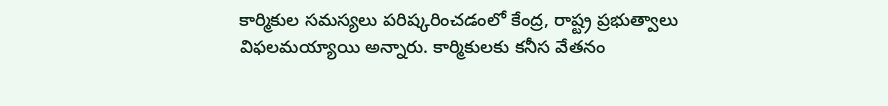కార్మికుల సమస్యలు పరిష్కరించడంలో కేంద్ర, రాష్ట్ర ప్రభుత్వాలు విఫలమయ్యాయి అన్నారు. కార్మికులకు కనీస వేతనం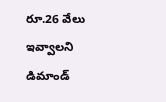రూ.26 వేలు ఇవ్వాలని డిమాండ్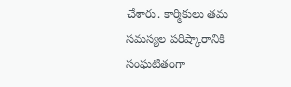చేశారు. కార్మికులు తమ సమస్యల పరిష్కారానికి సంఘటితంగా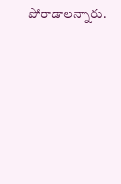పోరాడాలన్నారు.